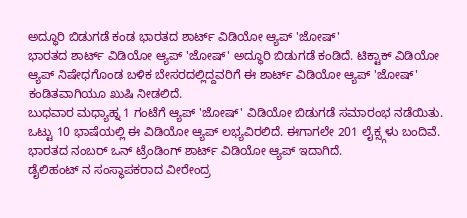ಅದ್ಧೂರಿ ಬಿಡುಗಡೆ ಕಂಡ ಭಾರತದ ಶಾರ್ಟ್ ವಿಡಿಯೋ ಆ್ಯಪ್ 'ಜೋಷ್'
ಭಾರತದ ಶಾರ್ಟ್ ವಿಡಿಯೋ ಆ್ಯಪ್ 'ಜೋಷ್' ಅದ್ಧೂರಿ ಬಿಡುಗಡೆ ಕಂಡಿದೆ. ಟಿಕ್ಟಾಕ್ ವಿಡಿಯೋ ಆ್ಯಪ್ ನಿಷೇಧಗೊಂಡ ಬಳಿಕ ಬೇಸರದಲ್ಲಿದ್ದವರಿಗೆ ಈ ಶಾರ್ಟ್ ವಿಡಿಯೋ ಆ್ಯಪ್ 'ಜೋಷ್' ಕಂಡಿತವಾಗಿಯೂ ಖುಷಿ ನೀಡಲಿದೆ.
ಬುಧವಾರ ಮಧ್ಯಾಹ್ನ 1 ಗಂಟೆಗೆ ಆ್ಯಪ್ 'ಜೋಷ್' ವಿಡಿಯೋ ಬಿಡುಗಡೆ ಸಮಾರಂಭ ನಡೆಯಿತು. ಒಟ್ಟು 10 ಭಾಷೆಯಲ್ಲಿ ಈ ವಿಡಿಯೋ ಆ್ಯಪ್ ಲಭ್ಯವಿರಲಿದೆ. ಈಗಾಗಲೇ 201 ಲೈಕ್ಸ್ಗಳು ಬಂದಿವೆ. ಭಾರತದ ನಂಬರ್ ಒನ್ ಟ್ರೆಂಡಿಂಗ್ ಶಾರ್ಟ್ ವಿಡಿಯೋ ಆ್ಯಪ್ ಇದಾಗಿದೆ.
ಡೈಲಿಹಂಟ್ ನ ಸಂಸ್ಥಾಪಕರಾದ ವೀರೇಂದ್ರ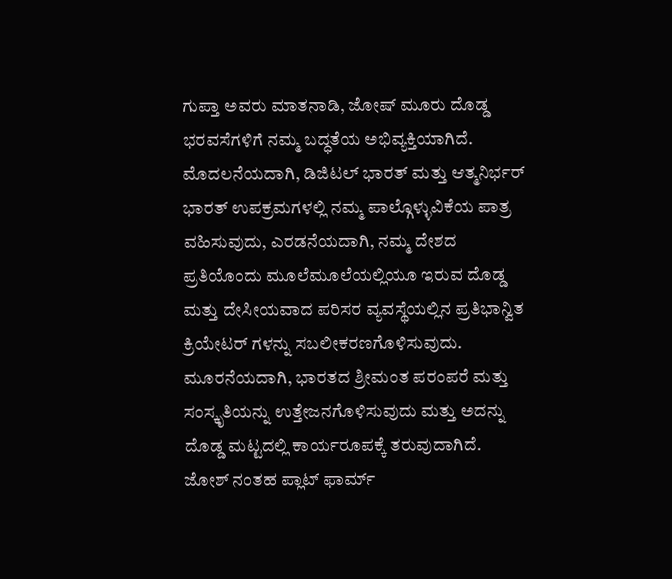ಗುಪ್ತಾ ಅವರು ಮಾತನಾಡಿ, ಜೋಷ್ ಮೂರು ದೊಡ್ಡ ಭರವಸೆಗಳಿಗೆ ನಮ್ಮ ಬದ್ಧತೆಯ ಅಭಿವ್ಯಕ್ತಿಯಾಗಿದೆ. ಮೊದಲನೆಯದಾಗಿ, ಡಿಜಿಟಲ್ ಭಾರತ್ ಮತ್ತು ಆತ್ಮನಿರ್ಭರ್ ಭಾರತ್ ಉಪಕ್ರಮಗಳಲ್ಲಿ ನಮ್ಮ ಪಾಲ್ಗೊಳ್ಳುವಿಕೆಯ ಪಾತ್ರ ವಹಿಸುವುದು, ಎರಡನೆಯದಾಗಿ, ನಮ್ಮ ದೇಶದ ಪ್ರತಿಯೊಂದು ಮೂಲೆಮೂಲೆಯಲ್ಲಿಯೂ ಇರುವ ದೊಡ್ಡ ಮತ್ತು ದೇಸೀಯವಾದ ಪರಿಸರ ವ್ಯವಸ್ಥೆಯಲ್ಲಿನ ಪ್ರತಿಭಾನ್ವಿತ ಕ್ರಿಯೇಟರ್ ಗಳನ್ನು ಸಬಲೀಕರಣಗೊಳಿಸುವುದು.
ಮೂರನೆಯದಾಗಿ, ಭಾರತದ ಶ್ರೀಮಂತ ಪರಂಪರೆ ಮತ್ತು ಸಂಸ್ಕೃತಿಯನ್ನು ಉತ್ತೇಜನಗೊಳಿಸುವುದು ಮತ್ತು ಅದನ್ನು ದೊಡ್ಡ ಮಟ್ಟದಲ್ಲಿ ಕಾರ್ಯರೂಪಕ್ಕೆ ತರುವುದಾಗಿದೆ. ಜೋಶ್ ನಂತಹ ಪ್ಲಾಟ್ ಫಾರ್ಮ್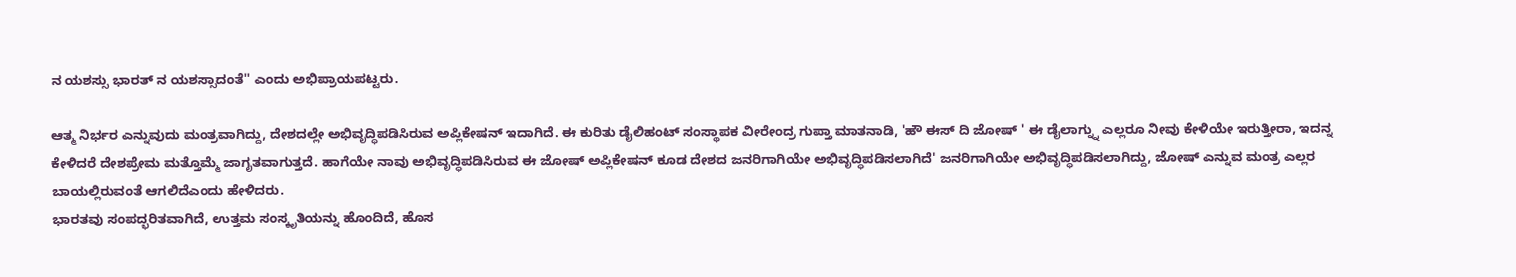ನ ಯಶಸ್ಸು ಭಾರತ್ ನ ಯಶಸ್ಸಾದಂತೆ'' ಎಂದು ಅಭಿಪ್ರಾಯಪಟ್ಟರು.

ಆತ್ಮ ನಿರ್ಭರ ಎನ್ನುವುದು ಮಂತ್ರವಾಗಿದ್ದು, ದೇಶದಲ್ಲೇ ಅಭಿವೃದ್ಧಿಪಡಿಸಿರುವ ಅಪ್ಲಿಕೇಷನ್ ಇದಾಗಿದೆ. ಈ ಕುರಿತು ಡೈಲಿಹಂಟ್ ಸಂಸ್ಥಾಪಕ ವೀರೇಂದ್ರ ಗುಪ್ತಾ ಮಾತನಾಡಿ, 'ಹೌ ಈಸ್ ದಿ ಜೋಷ್ ' ಈ ಡೈಲಾಗ್ನ್ನು ಎಲ್ಲರೂ ನೀವು ಕೇಳಿಯೇ ಇರುತ್ತೀರಾ, ಇದನ್ನ ಕೇಳಿದರೆ ದೇಶಪ್ರೇಮ ಮತ್ತೊಮ್ಮೆ ಜಾಗೃತವಾಗುತ್ತದೆ. ಹಾಗೆಯೇ ನಾವು ಅಭಿವೃದ್ಧಿಪಡಿಸಿರುವ ಈ ಜೋಷ್ ಅಪ್ಲಿಕೇಷನ್ ಕೂಡ ದೇಶದ ಜನರಿಗಾಗಿಯೇ ಅಭಿವೃದ್ಧಿಪಡಿಸಲಾಗಿದೆ' ಜನರಿಗಾಗಿಯೇ ಅಭಿವೃದ್ಧಿಪಡಿಸಲಾಗಿದ್ದು, ಜೋಷ್ ಎನ್ನುವ ಮಂತ್ರ ಎಲ್ಲರ ಬಾಯಲ್ಲಿರುವಂತೆ ಆಗಲಿದೆಎಂದು ಹೇಳಿದರು.
ಭಾರತವು ಸಂಪದ್ಭರಿತವಾಗಿದೆ, ಉತ್ತಮ ಸಂಸ್ಕೃತಿಯನ್ನು ಹೊಂದಿದೆ, ಹೊಸ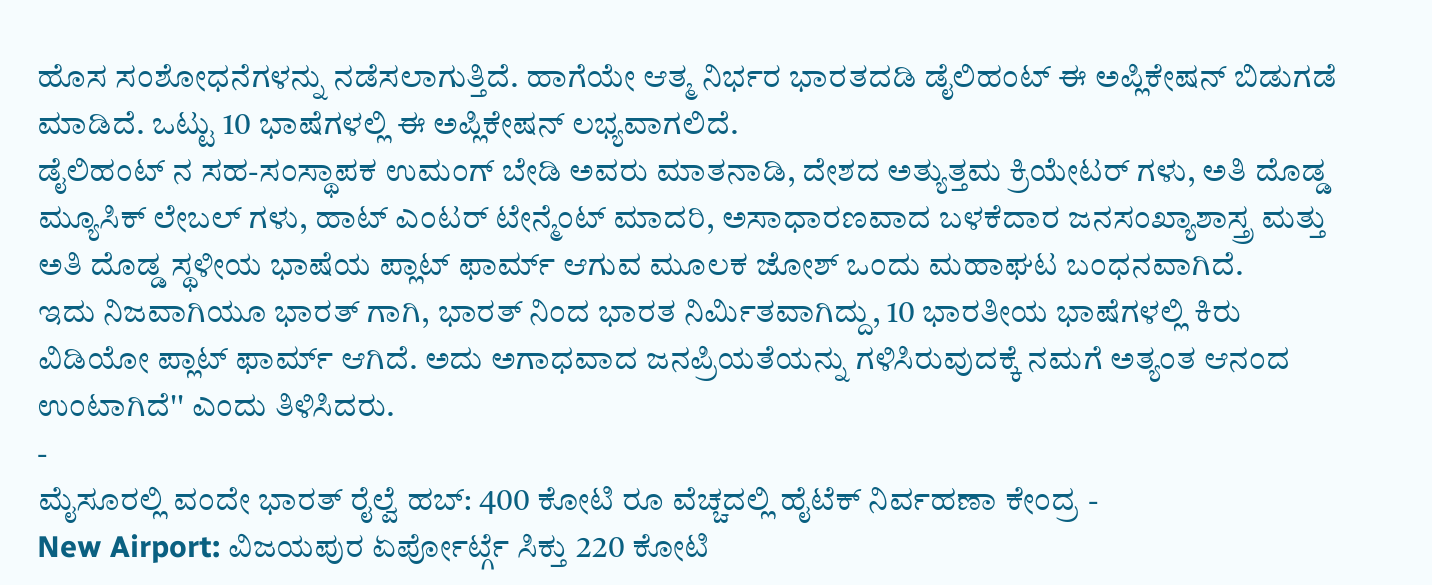ಹೊಸ ಸಂಶೋಧನೆಗಳನ್ನು ನಡೆಸಲಾಗುತ್ತಿದೆ. ಹಾಗೆಯೇ ಆತ್ಮ ನಿರ್ಭರ ಭಾರತದಡಿ ಡೈಲಿಹಂಟ್ ಈ ಅಪ್ಲಿಕೇಷನ್ ಬಿಡುಗಡೆ ಮಾಡಿದೆ. ಒಟ್ಟು 10 ಭಾಷೆಗಳಲ್ಲಿ ಈ ಅಪ್ಲಿಕೇಷನ್ ಲಭ್ಯವಾಗಲಿದೆ.
ಡೈಲಿಹಂಟ್ ನ ಸಹ-ಸಂಸ್ಥಾಪಕ ಉಮಂಗ್ ಬೇಡಿ ಅವರು ಮಾತನಾಡಿ, ದೇಶದ ಅತ್ಯುತ್ತಮ ಕ್ರಿಯೇಟರ್ ಗಳು, ಅತಿ ದೊಡ್ಡ ಮ್ಯೂಸಿಕ್ ಲೇಬಲ್ ಗಳು, ಹಾಟ್ ಎಂಟರ್ ಟೇನ್ಮೆಂಟ್ ಮಾದರಿ, ಅಸಾಧಾರಣವಾದ ಬಳಕೆದಾರ ಜನಸಂಖ್ಯಾಶಾಸ್ತ್ರ ಮತ್ತು ಅತಿ ದೊಡ್ಡ ಸ್ಥಳೀಯ ಭಾಷೆಯ ಪ್ಲಾಟ್ ಫಾರ್ಮ್ ಆಗುವ ಮೂಲಕ ಜೋಶ್ ಒಂದು ಮಹಾಘಟ ಬಂಧನವಾಗಿದೆ.
ಇದು ನಿಜವಾಗಿಯೂ ಭಾರತ್ ಗಾಗಿ, ಭಾರತ್ ನಿಂದ ಭಾರತ ನಿರ್ಮಿತವಾಗಿದ್ದು, 10 ಭಾರತೀಯ ಭಾಷೆಗಳಲ್ಲಿ ಕಿರು ವಿಡಿಯೋ ಪ್ಲಾಟ್ ಫಾರ್ಮ್ ಆಗಿದೆ. ಅದು ಅಗಾಧವಾದ ಜನಪ್ರಿಯತೆಯನ್ನು ಗಳಿಸಿರುವುದಕ್ಕೆ ನಮಗೆ ಅತ್ಯಂತ ಆನಂದ ಉಂಟಾಗಿದೆ'' ಎಂದು ತಿಳಿಸಿದರು.
-
ಮೈಸೂರಲ್ಲಿ ವಂದೇ ಭಾರತ್ ರೈಲ್ವೆ ಹಬ್: 400 ಕೋಟಿ ರೂ ವೆಚ್ಚದಲ್ಲಿ ಹೈಟೆಕ್ ನಿರ್ವಹಣಾ ಕೇಂದ್ರ -
New Airport: ವಿಜಯಪುರ ಏರ್ಪೋರ್ಟ್ಗೆ ಸಿಕ್ತು 220 ಕೋಟಿ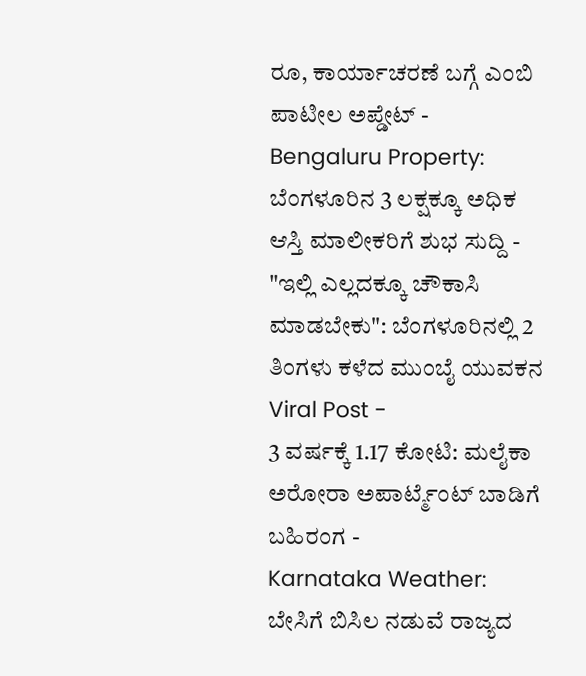ರೂ, ಕಾರ್ಯಾಚರಣೆ ಬಗ್ಗೆ ಎಂಬಿ ಪಾಟೀಲ ಅಪ್ಡೇಟ್ -
Bengaluru Property: ಬೆಂಗಳೂರಿನ 3 ಲಕ್ಷಕ್ಕೂ ಅಧಿಕ ಆಸ್ತಿ ಮಾಲೀಕರಿಗೆ ಶುಭ ಸುದ್ದಿ -
"ಇಲ್ಲಿ ಎಲ್ಲದಕ್ಕೂ ಚೌಕಾಸಿ ಮಾಡಬೇಕು": ಬೆಂಗಳೂರಿನಲ್ಲಿ 2 ತಿಂಗಳು ಕಳೆದ ಮುಂಬೈ ಯುವಕನ Viral Post -
3 ವರ್ಷಕ್ಕೆ 1.17 ಕೋಟಿ: ಮಲೈಕಾ ಅರೋರಾ ಅಪಾರ್ಟ್ಮೆಂಟ್ ಬಾಡಿಗೆ ಬಹಿರಂಗ -
Karnataka Weather: ಬೇಸಿಗೆ ಬಿಸಿಲ ನಡುವೆ ರಾಜ್ಯದ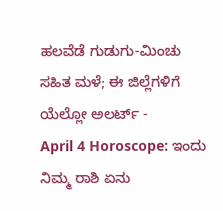ಹಲವೆಡೆ ಗುಡುಗು-ಮಿಂಚು ಸಹಿತ ಮಳೆ; ಈ ಜಿಲ್ಲೆಗಳಿಗೆ ಯೆಲ್ಲೋ ಅಲರ್ಟ್ -
April 4 Horoscope: ಇಂದು ನಿಮ್ಮ ರಾಶಿ ಏನು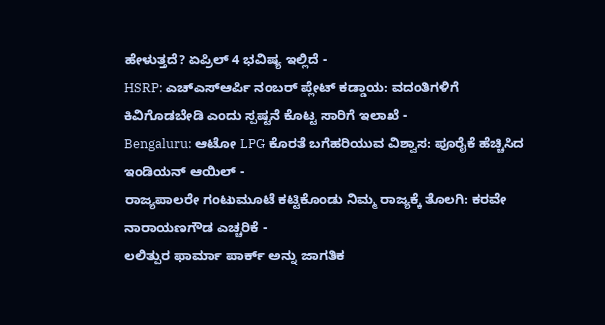ಹೇಳುತ್ತದೆ? ಏಪ್ರಿಲ್ 4 ಭವಿಷ್ಯ ಇಲ್ಲಿದೆ -
HSRP: ಎಚ್ಎಸ್ಆರ್ಪಿ ನಂಬರ್ ಪ್ಲೇಟ್ ಕಡ್ಡಾಯ: ವದಂತಿಗಳಿಗೆ ಕಿವಿಗೊಡಬೇಡಿ ಎಂದು ಸ್ಪಷ್ಟನೆ ಕೊಟ್ಟ ಸಾರಿಗೆ ಇಲಾಖೆ -
Bengaluru: ಆಟೋ LPG ಕೊರತೆ ಬಗೆಹರಿಯುವ ವಿಶ್ವಾಸ: ಪೂರೈಕೆ ಹೆಚ್ಚಿಸಿದ ಇಂಡಿಯನ್ ಆಯಿಲ್ -
ರಾಜ್ಯಪಾಲರೇ ಗಂಟುಮೂಟೆ ಕಟ್ಟಿಕೊಂಡು ನಿಮ್ಮ ರಾಜ್ಯಕ್ಕೆ ತೊಲಗಿ: ಕರವೇ ನಾರಾಯಣಗೌಡ ಎಚ್ಚರಿಕೆ -
ಲಲಿತ್ಪುರ ಫಾರ್ಮಾ ಪಾರ್ಕ್ ಅನ್ನು ಜಾಗತಿಕ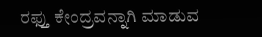ರಫ್ತು ಕೇಂದ್ರವನ್ನಾಗಿ ಮಾಡುವ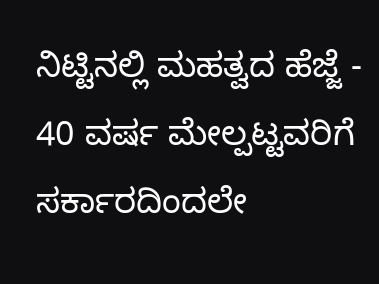ನಿಟ್ಟಿನಲ್ಲಿ ಮಹತ್ವದ ಹೆಜ್ಜೆ -
40 ವರ್ಷ ಮೇಲ್ಪಟ್ಟವರಿಗೆ ಸರ್ಕಾರದಿಂದಲೇ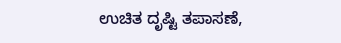ಉಚಿತ ದೃಷ್ಟಿ ತಪಾಸಣೆ,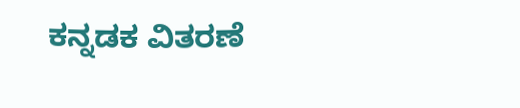ಕನ್ನಡಕ ವಿತರಣೆ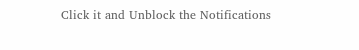Click it and Unblock the Notifications